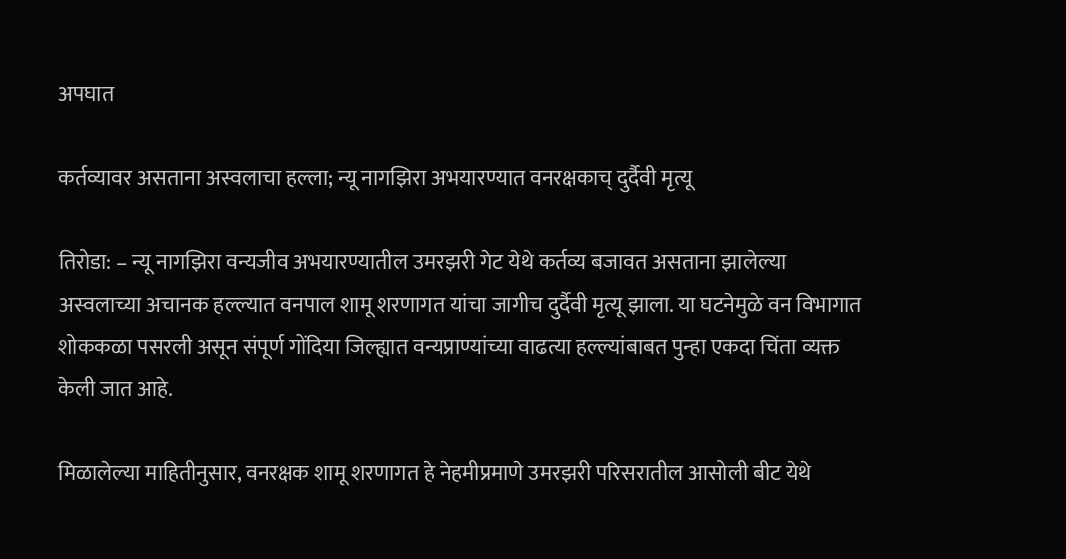अपघात

कर्तव्यावर असताना अस्वलाचा हल्ला; न्यू नागझिरा अभयारण्यात वनरक्षकाच् दुर्दैवी मृत्यू

तिरोडा: – न्यू नागझिरा वन्यजीव अभयारण्यातील उमरझरी गेट येथे कर्तव्य बजावत असताना झालेल्या अस्वलाच्या अचानक हल्ल्यात वनपाल शामू शरणागत यांचा जागीच दुर्दैवी मृत्यू झाला. या घटनेमुळे वन विभागात शोककळा पसरली असून संपूर्ण गोंदिया जिल्ह्यात वन्यप्राण्यांच्या वाढत्या हल्ल्यांबाबत पुन्हा एकदा चिंता व्यक्त केली जात आहे.

मिळालेल्या माहितीनुसार, वनरक्षक शामू शरणागत हे नेहमीप्रमाणे उमरझरी परिसरातील आसोली बीट येथे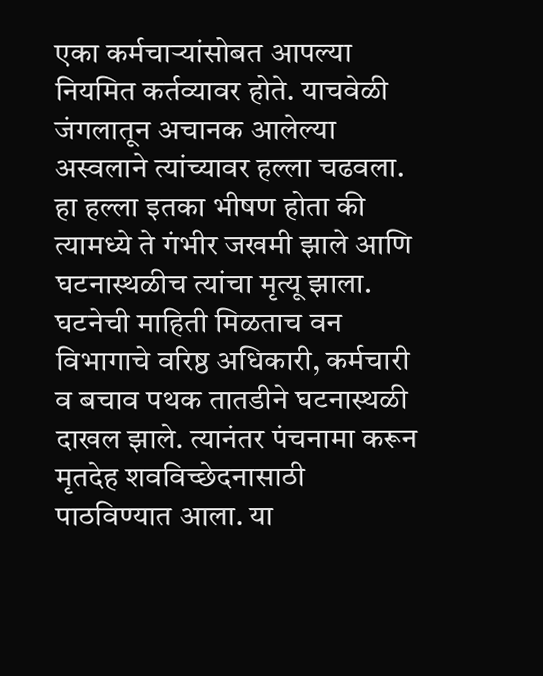एका कर्मचाऱ्यांसोबत आपल्या नियमित कर्तव्यावर होते. याचवेळी जंगलातून अचानक आलेल्या अस्वलाने त्यांच्यावर हल्ला चढवला. हा हल्ला इतका भीषण होता की त्यामध्ये ते गंभीर जखमी झाले आणि घटनास्थळीच त्यांचा मृत्यू झाला. घटनेची माहिती मिळताच वन विभागाचे वरिष्ठ अधिकारी, कर्मचारी व बचाव पथक तातडीने घटनास्थळी दाखल झाले. त्यानंतर पंचनामा करून मृतदेह शवविच्छेदनासाठी पाठविण्यात आला. या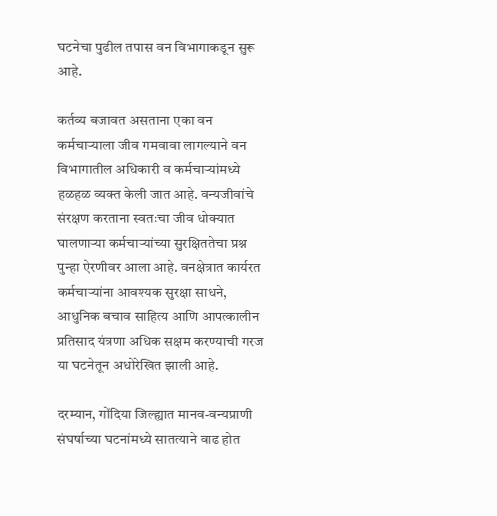घटनेचा पुढील तपास वन विभागाकडून सुरू आहे.

कर्तव्य बजावत असताना एका वन कर्मचाऱ्याला जीव गमवावा लागल्याने वन विभागातील अधिकारी व कर्मचाऱ्यांमध्ये हळहळ व्यक्त केली जात आहे. वन्यजीवांचे संरक्षण करताना स्वतःचा जीव धोक्यात घालणाऱ्या कर्मचाऱ्यांच्या सुरक्षिततेचा प्रश्न पुन्हा ऐरणीवर आला आहे. वनक्षेत्रात कार्यरत कर्मचाऱ्यांना आवश्यक सुरक्षा साधने, आधुनिक बचाव साहित्य आणि आपत्कालीन प्रतिसाद यंत्रणा अधिक सक्षम करण्याची गरज या घटनेतून अधोरेखित झाली आहे.

दरम्यान, गोंदिया जिल्ह्यात मानव-वन्यप्राणी संघर्षाच्या घटनांमध्ये सातत्याने वाढ होत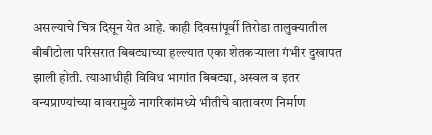असल्याचे चित्र दिसून येत आहे. काही दिवसांपूर्वी तिरोडा तालुक्यातील बीबीटोला परिसरात बिबट्याच्या हल्ल्यात एका शेतकऱ्याला गंभीर दुखापत झाली होती. त्याआधीही विविध भागांत बिबट्या, अस्वल व इतर वन्यप्राण्यांच्या वावरामुळे नागरिकांमध्ये भीतीचे वातावरण निर्माण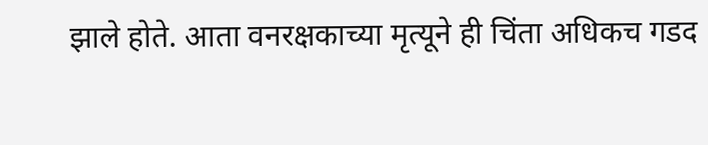झाले होते. आता वनरक्षकाच्या मृत्यूने ही चिंता अधिकच गडद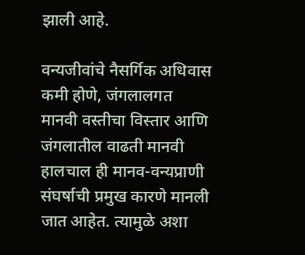झाली आहे.

वन्यजीवांचे नैसर्गिक अधिवास कमी होणे, जंगलालगत मानवी वस्तीचा विस्तार आणि जंगलातील वाढती मानवी हालचाल ही मानव-वन्यप्राणी संघर्षाची प्रमुख कारणे मानली जात आहेत. त्यामुळे अशा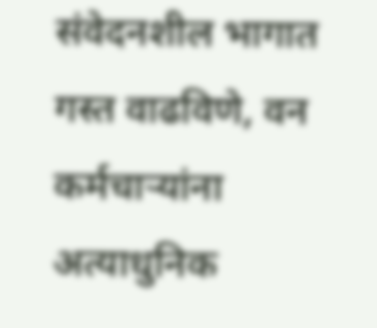संवेदनशील भागात गस्त वाढविणे, वन कर्मचाऱ्यांना अत्याधुनिक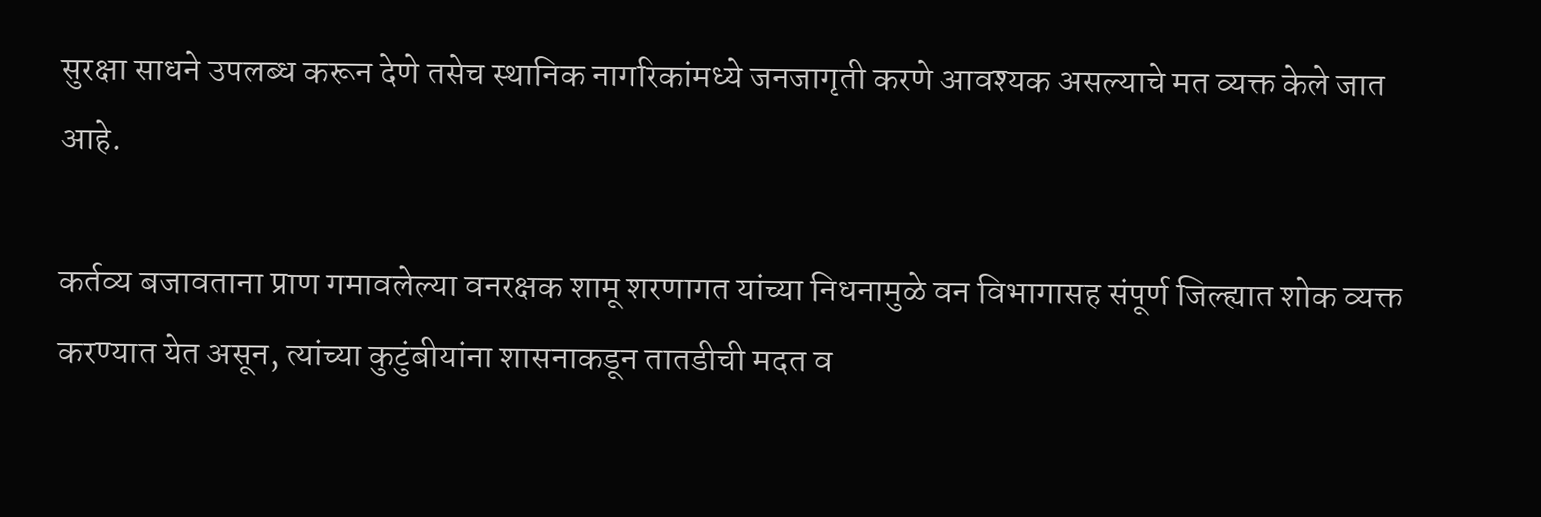सुरक्षा साधने उपलब्ध करून देणे तसेच स्थानिक नागरिकांमध्ये जनजागृती करणे आवश्यक असल्याचे मत व्यक्त केले जात आहे.

कर्तव्य बजावताना प्राण गमावलेल्या वनरक्षक शामू शरणागत यांच्या निधनामुळे वन विभागासह संपूर्ण जिल्ह्यात शोक व्यक्त करण्यात येत असून, त्यांच्या कुटुंबीयांना शासनाकडून तातडीची मदत व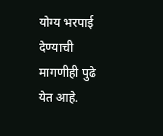योग्य भरपाई देण्याची मागणीही पुढे येत आहे.